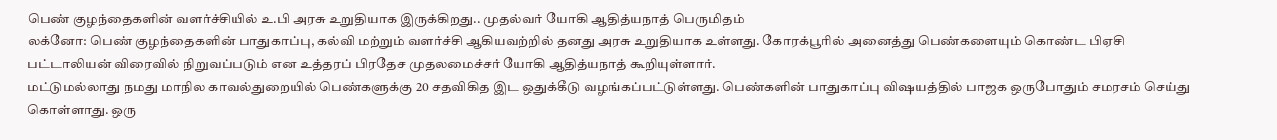பெண் குழந்தைகளின் வளர்ச்சியில் உ.பி அரசு உறுதியாக இருக்கிறது.. முதல்வர் யோகி ஆதித்யநாத் பெருமிதம்
லக்னோ: பெண் குழந்தைகளின் பாதுகாப்பு, கல்வி மற்றும் வளர்ச்சி ஆகியவற்றில் தனது அரசு உறுதியாக உள்ளது. கோரக்பூரில் அனைத்து பெண்களையும் கொண்ட பிஏசி பட்டாலியன் விரைவில் நிறுவப்படும் என உத்தரப் பிரதேச முதலமைச்சர் யோகி ஆதித்யநாத் கூறியுள்ளார்.
மட்டுமல்லாது நமது மாநில காவல்துறையில் பெண்களுக்கு 20 சதவிகித இட ஒதுக்கீடு வழங்கப்பட்டுள்ளது. பெண்களின் பாதுகாப்பு விஷயத்தில் பாஜக ஒருபோதும் சமரசம் செய்து கொள்ளாது. ஒரு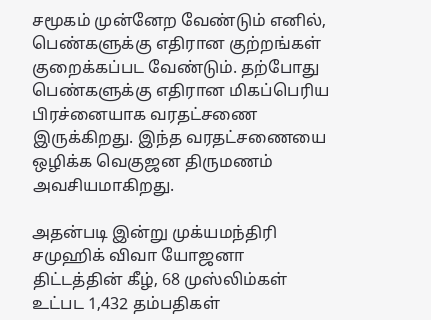சமூகம் முன்னேற வேண்டும் எனில், பெண்களுக்கு எதிரான குற்றங்கள் குறைக்கப்பட வேண்டும். தற்போது பெண்களுக்கு எதிரான மிகப்பெரிய பிரச்னையாக வரதட்சணை இருக்கிறது. இந்த வரதட்சணையை ஒழிக்க வெகுஜன திருமணம் அவசியமாகிறது.

அதன்படி இன்று முக்யமந்திரி சமுஹிக் விவா யோஜனா திட்டத்தின் கீழ், 68 முஸ்லிம்கள் உட்பட 1,432 தம்பதிகள்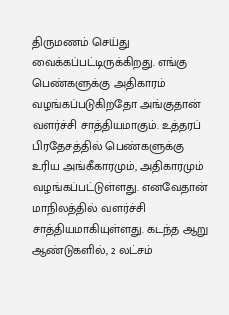திருமணம் செய்து வைக்கப்பட்டிருக்கிறது. எங்கு பெண்களுக்கு அதிகாரம் வழங்கப்படுகிறதோ அங்குதான் வளர்ச்சி சாத்தியமாகும். உத்தரப் பிரதேசத்தில் பெண்களுக்கு உரிய அங்கீகாரமும், அதிகாரமும் வழங்கப்பட்டுள்ளது. எனவேதான் மாநிலத்தில் வளர்ச்சி சாத்தியமாகியுள்ளது. கடந்த ஆறு ஆண்டுகளில், 2 லட்சம்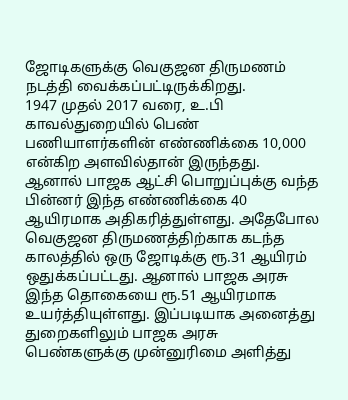ஜோடிகளுக்கு வெகுஜன திருமணம் நடத்தி வைக்கப்பட்டிருக்கிறது.
1947 முதல் 2017 வரை, உ.பி காவல்துறையில் பெண் பணியாளர்களின் எண்ணிக்கை 10,000 என்கிற அளவில்தான் இருந்தது. ஆனால் பாஜக ஆட்சி பொறுப்புக்கு வந்த பின்னர் இந்த எண்ணிக்கை 40 ஆயிரமாக அதிகரித்துள்ளது. அதேபோல வெகுஜன திருமணத்திற்காக கடந்த காலத்தில் ஒரு ஜோடிக்கு ரூ.31 ஆயிரம் ஒதுக்கப்பட்டது. ஆனால் பாஜக அரசு இந்த தொகையை ரூ.51 ஆயிரமாக உயர்த்தியுள்ளது. இப்படியாக அனைத்து துறைகளிலும் பாஜக அரசு பெண்களுக்கு முன்னுரிமை அளித்து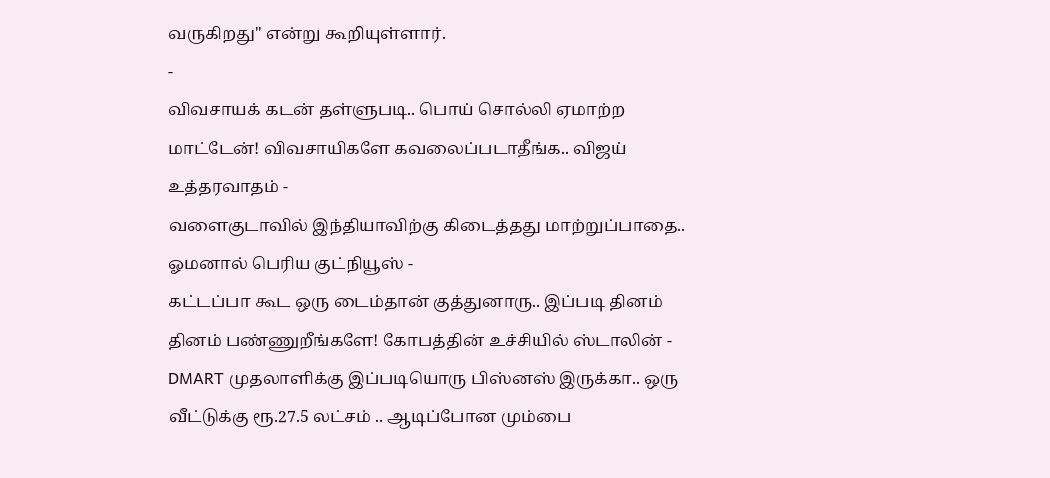வருகிறது" என்று கூறியுள்ளார்.
-
விவசாயக் கடன் தள்ளுபடி.. பொய் சொல்லி ஏமாற்ற மாட்டேன்! விவசாயிகளே கவலைப்படாதீங்க.. விஜய் உத்தரவாதம் -
வளைகுடாவில் இந்தியாவிற்கு கிடைத்தது மாற்றுப்பாதை.. ஓமனால் பெரிய குட்நியூஸ் -
கட்டப்பா கூட ஒரு டைம்தான் குத்துனாரு.. இப்படி தினம் தினம் பண்ணுறீங்களே! கோபத்தின் உச்சியில் ஸ்டாலின் -
DMART முதலாளிக்கு இப்படியொரு பிஸ்னஸ் இருக்கா.. ஒரு வீட்டுக்கு ரூ.27.5 லட்சம் .. ஆடிப்போன மும்பை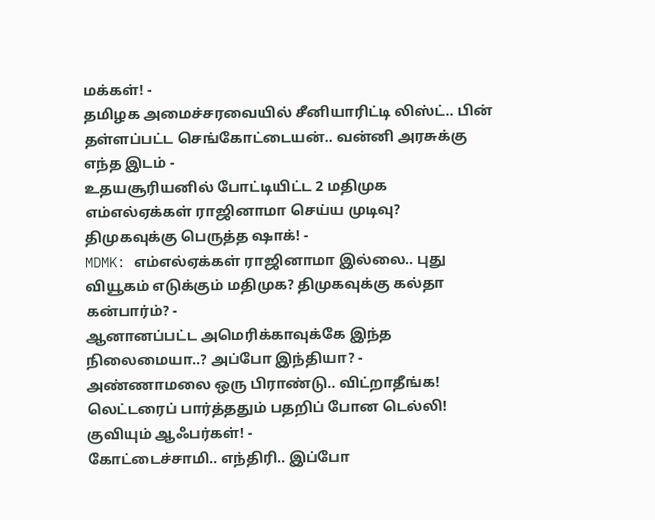மக்கள்! -
தமிழக அமைச்சரவையில் சீனியாரிட்டி லிஸ்ட்.. பின் தள்ளப்பட்ட செங்கோட்டையன்.. வன்னி அரசுக்கு எந்த இடம் -
உதயசூரியனில் போட்டியிட்ட 2 மதிமுக எம்எல்ஏக்கள் ராஜினாமா செய்ய முடிவு? திமுகவுக்கு பெருத்த ஷாக்! -
MDMK: எம்எல்ஏக்கள் ராஜினாமா இல்லை.. புது வியூகம் எடுக்கும் மதிமுக? திமுகவுக்கு கல்தா கன்பார்ம்? -
ஆனானப்பட்ட அமெரிக்காவுக்கே இந்த நிலைமையா..? அப்போ இந்தியா? -
அண்ணாமலை ஒரு பிராண்டு.. விட்றாதீங்க! லெட்டரைப் பார்த்ததும் பதறிப் போன டெல்லி! குவியும் ஆஃபர்கள்! -
கோட்டைச்சாமி.. எந்திரி.. இப்போ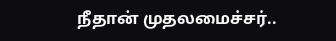நீதான் முதலமைச்சர்..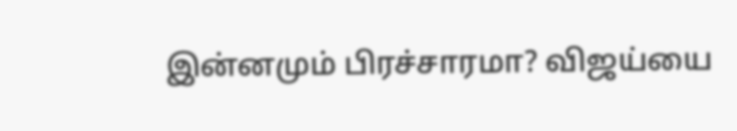இன்னமும் பிரச்சாரமா? விஜய்யை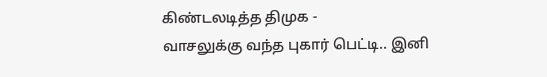கிண்டலடித்த திமுக -
வாசலுக்கு வந்த புகார் பெட்டி.. இனி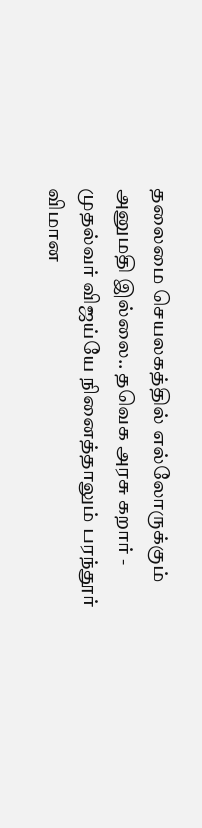தலைமை செயலகத்தில் எல்லோருக்கும் அனுமதி இல்லை.. தவெக அரசு கறார் -
முதல்வர் விஜய்யே நினைத்தாலும் பரந்தூர் விமான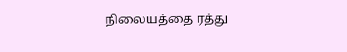நிலையத்தை ரத்து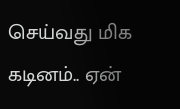செய்வது மிக கடினம்.. ஏன்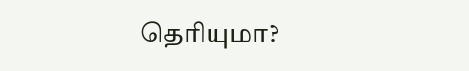தெரியுமா?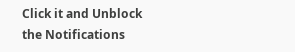Click it and Unblock the Notifications